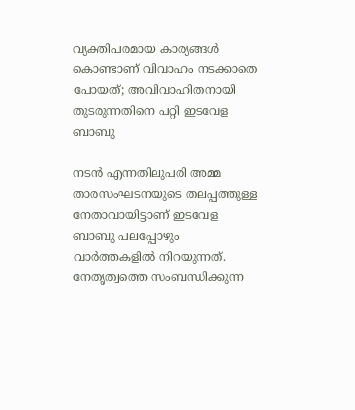വ്യക്തിപരമായ കാര്യങ്ങള്‍ കൊണ്ടാണ് വിവാഹം നടക്കാതെ പോയത്; അവിവാഹിതനായി തുടരുന്നതിനെ പറ്റി ഇടവേള ബാബു

നടന്‍ എന്നതിലുപരി അമ്മ താരസംഘടനയുടെ തലപ്പത്തുള്ള നേതാവായിട്ടാണ് ഇടവേള ബാബു പലപ്പോഴും വാര്‍ത്തകളില്‍ നിറയുന്നത്. നേതൃത്വത്തെ സംബന്ധിക്കുന്ന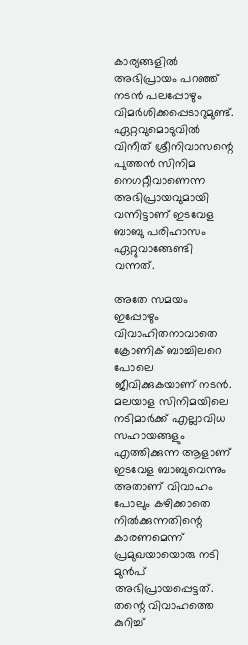കാര്യങ്ങളില്‍ അഭിപ്രായം പറഞ്ഞ് നടന്‍ പലപ്പോഴും വിമര്‍ശിക്കപ്പെടാറുമുണ്ട്. ഏറ്റവുമൊടുവില്‍ വിനീത് ശ്രീനിവാസന്റെ പുത്തന്‍ സിനിമ നെഗറ്റീവാണെന്ന അഭിപ്രായവുമായി വന്നിട്ടാണ് ഇടവേള ബാബു പരിഹാസം ഏറ്റുവാങ്ങേണ്ടി വന്നത്.

അതേ സമയം ഇപ്പോഴും വിവാഹിതനാവാതെ ക്രോണിക് ബാച്ചിലറെ പോലെ ജീവിക്കുകയാണ് നടന്‍. മലയാള സിനിമയിലെ നടിമാര്‍ക്ക് എല്ലാവിധ സഹായങ്ങളും എത്തിക്കുന്ന ആളാണ് ഇടവേള ബാബുവെന്നും അതാണ് വിവാഹം പോലും കഴിക്കാതെ നില്‍ക്കുന്നതിന്റെ കാരണമെന്ന് പ്രമുഖയായൊരു നടി മുന്‍പ് അഭിപ്രായപ്പെട്ടത്. തന്റെ വിവാഹത്തെ കുറിച്ച്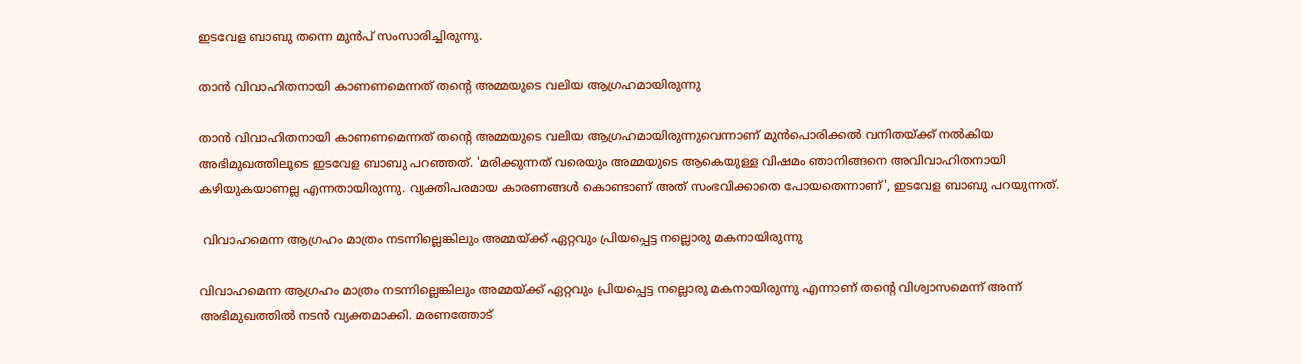ഇടവേള ബാബു തന്നെ മുന്‍പ് സംസാരിച്ചിരുന്നു.

താന്‍ വിവാഹിതനായി കാണണമെന്നത് തന്റെ അമ്മയുടെ വലിയ ആഗ്രഹമായിരുന്നു

താന്‍ വിവാഹിതനായി കാണണമെന്നത് തന്റെ അമ്മയുടെ വലിയ ആഗ്രഹമായിരുന്നുവെന്നാണ് മുന്‍പൊരിക്കല്‍ വനിതയ്ക്ക് നല്‍കിയ അഭിമുഖത്തിലൂടെ ഇടവേള ബാബു പറഞ്ഞത്. 'മരിക്കുന്നത് വരെയും അമ്മയുടെ ആകെയുള്ള വിഷമം ഞാനിങ്ങനെ അവിവാഹിതനായി കഴിയുകയാണല്ല എന്നതായിരുന്നു. വ്യക്തിപരമായ കാരണങ്ങള്‍ കൊണ്ടാണ് അത് സംഭവിക്കാതെ പോയതെന്നാണ്', ഇടവേള ബാബു പറയുന്നത്.

 വിവാഹമെന്ന ആഗ്രഹം മാത്രം നടന്നില്ലെങ്കിലും അമ്മയ്ക്ക് ഏറ്റവും പ്രിയപ്പെട്ട നല്ലൊരു മകനായിരുന്നു

വിവാഹമെന്ന ആഗ്രഹം മാത്രം നടന്നില്ലെങ്കിലും അമ്മയ്ക്ക് ഏറ്റവും പ്രിയപ്പെട്ട നല്ലൊരു മകനായിരുന്നു എന്നാണ് തന്റെ വിശ്വാസമെന്ന് അന്ന് അഭിമുഖത്തില്‍ നടന്‍ വ്യക്തമാക്കി. മരണത്തോട്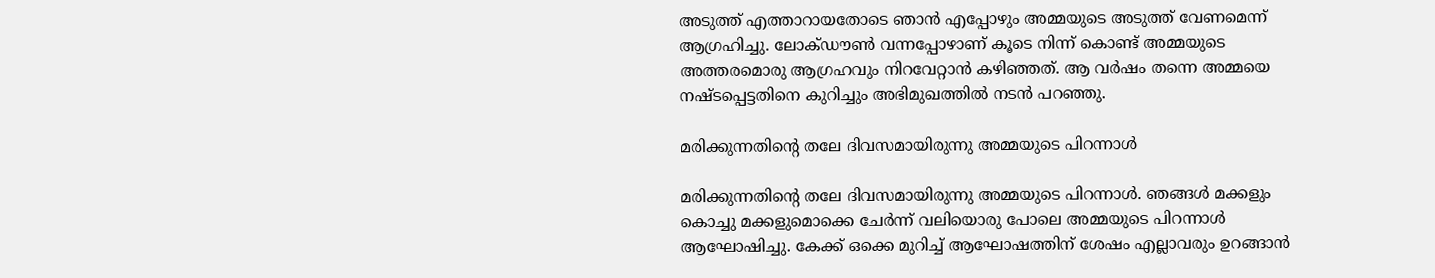അടുത്ത് എത്താറായതോടെ ഞാന്‍ എപ്പോഴും അമ്മയുടെ അടുത്ത് വേണമെന്ന് ആഗ്രഹിച്ചു. ലോക്ഡൗണ്‍ വന്നപ്പോഴാണ് കൂടെ നിന്ന് കൊണ്ട് അമ്മയുടെ അത്തരമൊരു ആഗ്രഹവും നിറവേറ്റാന്‍ കഴിഞ്ഞത്. ആ വര്‍ഷം തന്നെ അമ്മയെ നഷ്ടപ്പെട്ടതിനെ കുറിച്ചും അഭിമുഖത്തില്‍ നടന്‍ പറഞ്ഞു.

മരിക്കുന്നതിന്റെ തലേ ദിവസമായിരുന്നു അമ്മയുടെ പിറന്നാള്‍

മരിക്കുന്നതിന്റെ തലേ ദിവസമായിരുന്നു അമ്മയുടെ പിറന്നാള്‍. ഞങ്ങള്‍ മക്കളും കൊച്ചു മക്കളുമൊക്കെ ചേര്‍ന്ന് വലിയൊരു പോലെ അമ്മയുടെ പിറന്നാള്‍ ആഘോഷിച്ചു. കേക്ക് ഒക്കെ മുറിച്ച് ആഘോഷത്തിന് ശേഷം എല്ലാവരും ഉറങ്ങാന്‍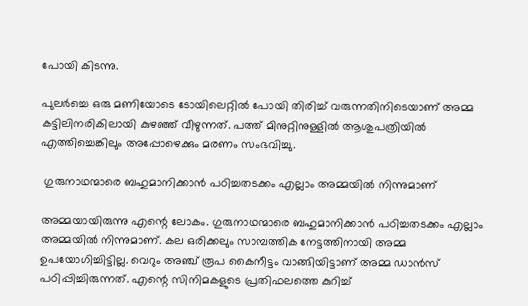പോയി കിടന്നു.

പുലര്‍ച്ചെ ഒരു മണിയോടെ ടോയിലെറ്റില്‍ പോയി തിരിച്ച് വരുന്നതിനിടെയാണ് അമ്മ കട്ടിലിനരികിലായി കുഴഞ്ഞ് വീഴുന്നത്. പത്ത് മിനുറ്റിനുള്ളില്‍ ആശുപത്രിയില്‍ എത്തിച്ചെങ്കിലും അപ്പോഴെക്കും മരണം സംഭവിച്ചു.

 ഗുരുനാഥന്മാരെ ബഹുമാനിക്കാന്‍ പഠിച്ചതടക്കം എല്ലാം അമ്മയില്‍ നിന്നുമാണ്

അമ്മയായിരുന്നു എന്റെ ലോകം. ഗുരുനാഥന്മാരെ ബഹുമാനിക്കാന്‍ പഠിച്ചതടക്കം എല്ലാം അമ്മയില്‍ നിന്നുമാണ്. കല ഒരിക്കലും സാമ്പത്തിക നേട്ടത്തിനായി അമ്മ ഉപയോഗിച്ചിട്ടില്ല. വെറും അഞ്ച് രൂപ കൈനീട്ടം വാങ്ങിയിട്ടാണ് അമ്മ ഡാന്‍സ് പഠിപ്പിച്ചിരുന്നത്. എന്റെ സിനിമകളുടെ പ്രതിഫലത്തെ കുറിച്ച്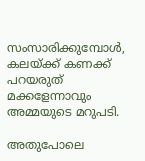സംസാരിക്കുമ്പോള്‍, കലയ്ക്ക് കണക്ക് പറയരുത് മക്കളേന്നാവും അമ്മയുടെ മറുപടി.

അതുപോലെ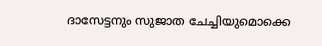ദാസേട്ടനും സുജാത ചേച്ചിയുമൊക്കെ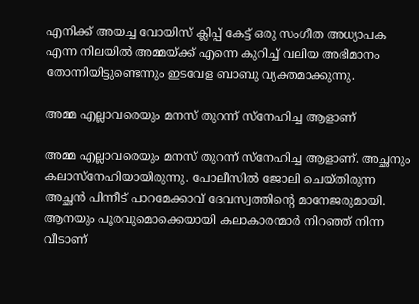എനിക്ക് അയച്ച വോയിസ് ക്ലിപ്പ് കേട്ട് ഒരു സംഗീത അധ്യാപക എന്ന നിലയില്‍ അമ്മയ്ക്ക് എന്നെ കുറിച്ച് വലിയ അഭിമാനം തോന്നിയിട്ടുണ്ടെന്നും ഇടവേള ബാബു വ്യക്തമാക്കുന്നു.

അമ്മ എല്ലാവരെയും മനസ് തുറന്ന് സ്‌നേഹിച്ച ആളാണ്

അമ്മ എല്ലാവരെയും മനസ് തുറന്ന് സ്‌നേഹിച്ച ആളാണ്. അച്ഛനും കലാസ്‌നേഹിയായിരുന്നു. പോലീസില്‍ ജോലി ചെയ്തിരുന്ന അച്ഛന്‍ പിന്നീട് പാറമേക്കാവ് ദേവസ്വത്തിന്റെ മാനേജരുമായി. ആനയും പൂരവുമൊക്കെയായി കലാകാരന്മാര്‍ നിറഞ്ഞ് നിന്ന വീടാണ്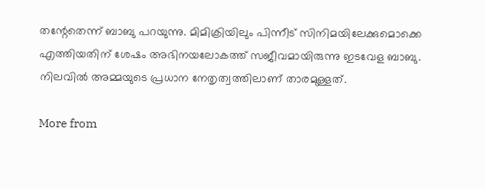തന്റേതെന്ന് ബാബു പറയുന്നു. മിമിക്രിയിലും പിന്നീട് സിനിമയിലേക്കുമൊക്കെ എത്തിയതിന് ശേഷം അഭിനയലോകത്ത് സജീവമായിരുന്നു ഇടവേള ബാബു. നിലവില്‍ അമ്മയുടെ പ്രധാന നേതൃത്വത്തിലാണ് താരമുള്ളത്.

More from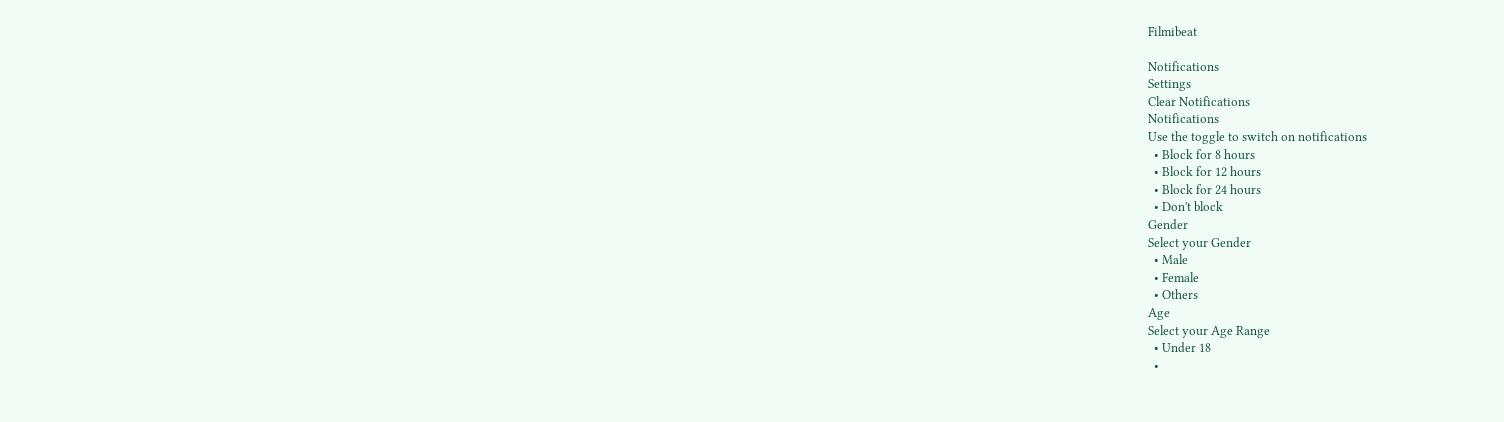Filmibeat

Notifications
Settings
Clear Notifications
Notifications
Use the toggle to switch on notifications
  • Block for 8 hours
  • Block for 12 hours
  • Block for 24 hours
  • Don't block
Gender
Select your Gender
  • Male
  • Female
  • Others
Age
Select your Age Range
  • Under 18
  •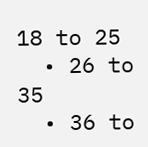18 to 25
  • 26 to 35
  • 36 to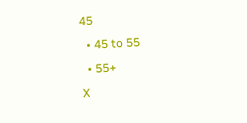45
  • 45 to 55
  • 55+
X